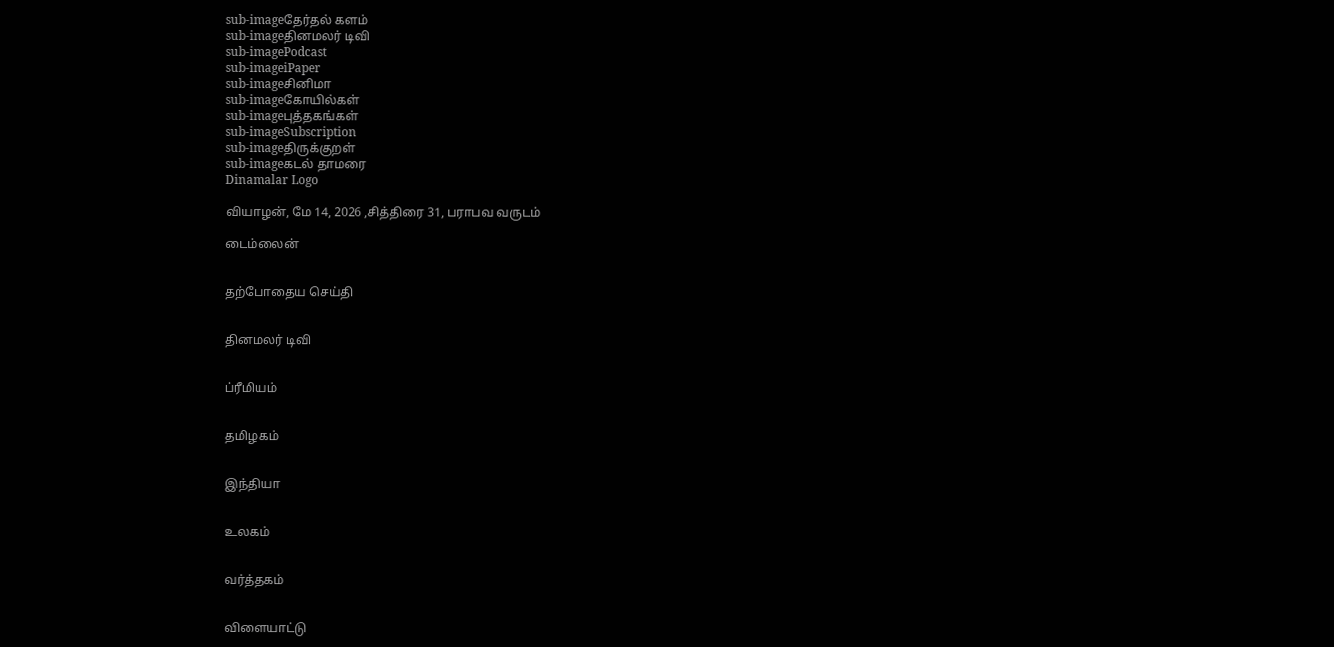sub-imageதேர்தல் களம்
sub-imageதினமலர் டிவி
sub-imagePodcast
sub-imageiPaper
sub-imageசினிமா
sub-imageகோயில்கள்
sub-imageபுத்தகங்கள்
sub-imageSubscription
sub-imageதிருக்குறள்
sub-imageகடல் தாமரை
Dinamalar Logo

வியாழன், மே 14, 2026 ,சித்திரை 31, பராபவ வருடம்

டைம்லைன்


தற்போதைய செய்தி


தினமலர் டிவி


ப்ரீமியம்


தமிழகம்


இந்தியா


உலகம்


வர்த்தகம்


விளையாட்டு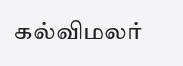கல்விமலர்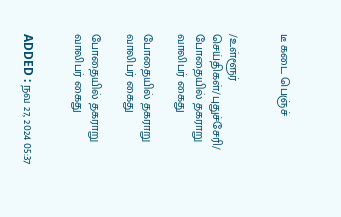டீ கடை பெஞ்ச்


/உள்ளூர் செய்திகள்/புதுச்சேரி/ போதையில் தகராறு வாலிபர் கைது

போதையில் தகராறு வாலிபர் கைது

போதையில் தகராறு வாலிபர் கைது


ADDED : நவ 27, 2024 05:37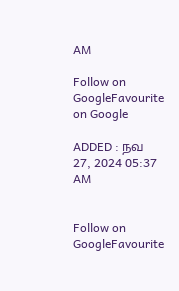AM

Follow on GoogleFavourite on Google

ADDED : நவ 27, 2024 05:37 AM


Follow on GoogleFavourite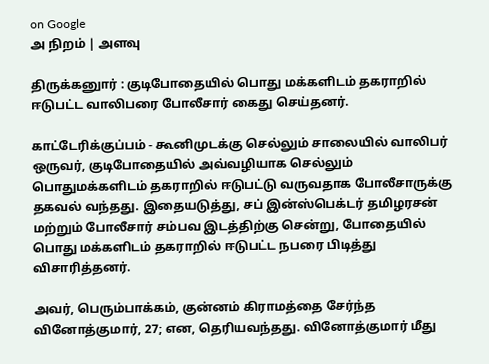on Google
அ நிறம் | அளவு

திருக்கனுார் : குடிபோதையில் பொது மக்களிடம் தகராறில் ஈடுபட்ட வாலிபரை போலீசார் கைது செய்தனர்.

காட்டேரிக்குப்பம் - கூனிமுடக்கு செல்லும் சாலையில் வாலிபர் ஒருவர், குடிபோதையில் அவ்வழியாக செல்லும் பொதுமக்களிடம் தகராறில் ஈடுபட்டு வருவதாக போலீசாருக்கு தகவல் வந்தது. இதையடுத்து, சப் இன்ஸ்பெக்டர் தமிழரசன் மற்றும் போலீசார் சம்பவ இடத்திற்கு சென்று, போதையில் பொது மக்களிடம் தகராறில் ஈடுபட்ட நபரை பிடித்து விசாரித்தனர்.

அவர், பெரும்பாக்கம், குன்னம் கிராமத்தை சேர்ந்த வினோத்குமார், 27; என, தெரியவந்தது. வினோத்குமார் மீது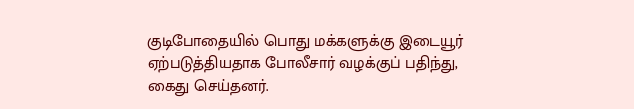குடிபோதையில் பொது மக்களுக்கு இடையூர் ஏற்படுத்தியதாக போலீசார் வழக்குப் பதிந்து, கைது செய்தனர்.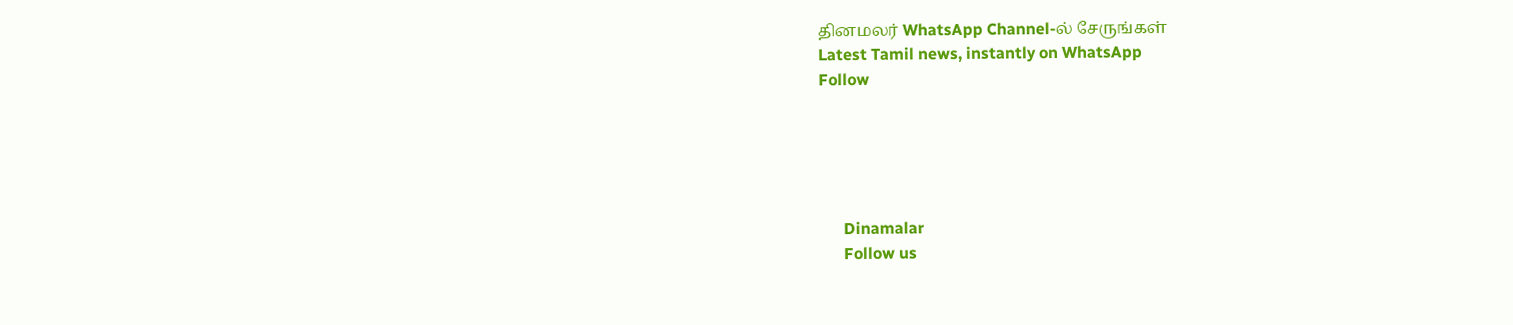தினமலர் WhatsApp Channel-ல் சேருங்கள்
Latest Tamil news, instantly on WhatsApp
Follow





      Dinamalar
      Follow us